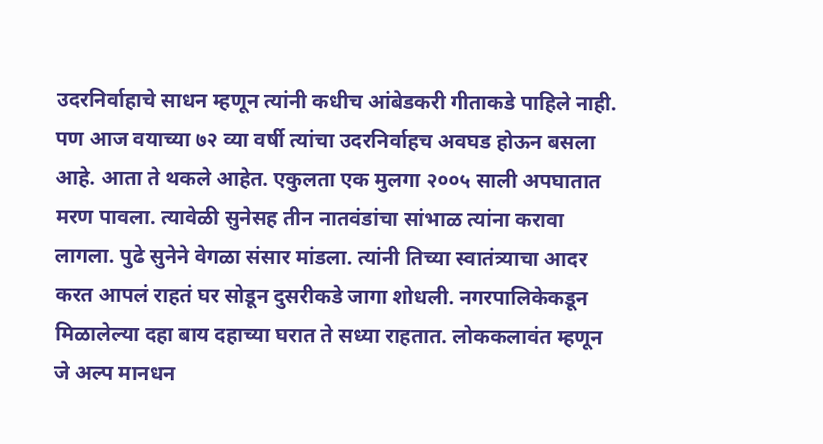उदरनिर्वाहाचे साधन म्हणून त्यांनी कधीच आंबेडकरी गीताकडे पाहिले नाही. पण आज वयाच्या ७२ व्या वर्षी त्यांचा उदरनिर्वाहच अवघड होऊन बसला आहे. आता ते थकले आहेत. एकुलता एक मुलगा २००५ साली अपघातात मरण पावला. त्यावेळी सुनेसह तीन नातवंडांचा सांभाळ त्यांना करावा लागला. पुढे सुनेने वेगळा संसार मांडला. त्यांनी तिच्या स्वातंत्र्याचा आदर करत आपलं राहतं घर सोडून दुसरीकडे जागा शोधली. नगरपालिकेकडून मिळालेल्या दहा बाय दहाच्या घरात ते सध्या राहतात. लोककलावंत म्हणून जे अल्प मानधन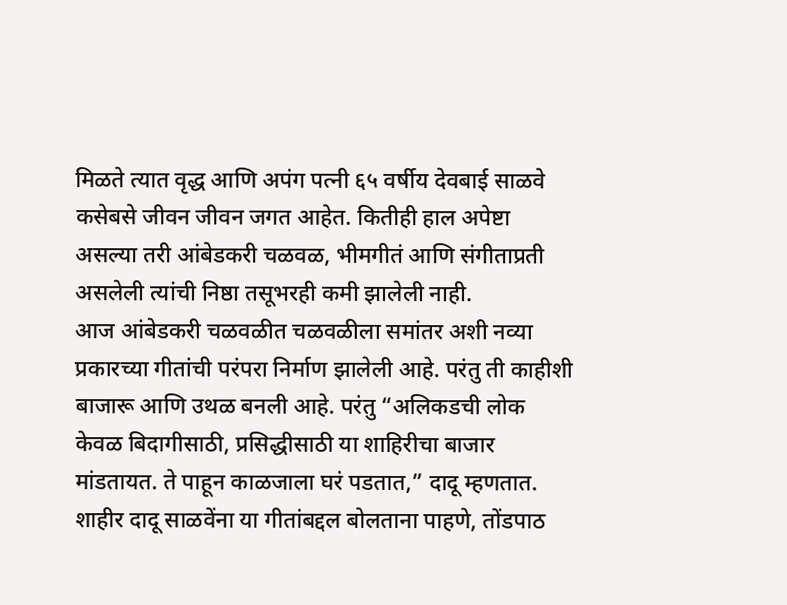मिळते त्यात वृद्ध आणि अपंग पत्नी ६५ वर्षीय देवबाई साळवे कसेबसे जीवन जीवन जगत आहेत. कितीही हाल अपेष्टा असल्या तरी आंबेडकरी चळवळ, भीमगीतं आणि संगीताप्रती असलेली त्यांची निष्ठा तसूभरही कमी झालेली नाही.
आज आंबेडकरी चळवळीत चळवळीला समांतर अशी नव्या प्रकारच्या गीतांची परंपरा निर्माण झालेली आहे. परंतु ती काहीशी बाजारू आणि उथळ बनली आहे. परंतु “अलिकडची लोक केवळ बिदागीसाठी, प्रसिद्धीसाठी या शाहिरीचा बाजार मांडतायत. ते पाहून काळजाला घरं पडतात,” दादू म्हणतात.
शाहीर दादू साळवेंना या गीतांबद्दल बोलताना पाहणे, तोंडपाठ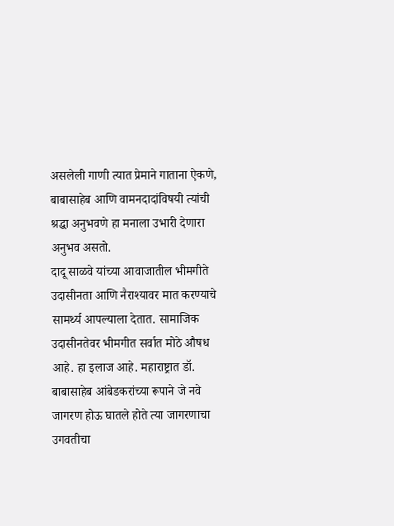असलेली गाणी त्यात प्रेमाने गाताना ऐकणे, बाबासाहेब आणि वामनदादांविषयी त्यांची श्रद्धा अनुभवणे हा मनाला उभारी देणारा अनुभव असतो.
दादू साळवे यांच्या आवाजातील भीमगीते उदासीनता आणि नैराश्यावर मात करण्याचे सामर्थ्य आपल्याला देतात. सामाजिक उदासीनतेवर भीमगीत सर्वात मोठे औषध आहे. हा इलाज आहे. महाराष्ट्रात डॉ. बाबासाहेब आंबेडकरांच्या रूपाने जे नवे जागरण होऊ घातले होते त्या जागरणाचा उगवतीचा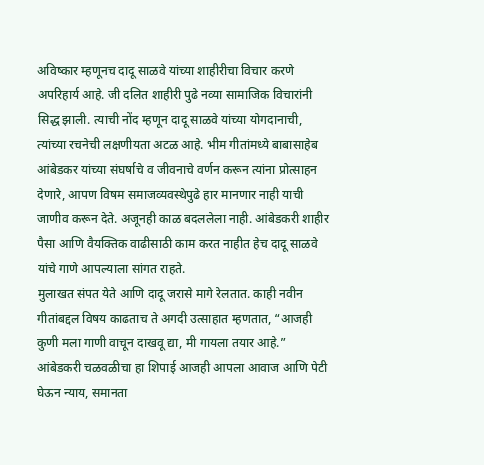अविष्कार म्हणूनच दादू साळवे यांच्या शाहीरीचा विचार करणे अपरिहार्य आहे. जी दलित शाहीरी पुढे नव्या सामाजिक विचारांनी सिद्ध झाली. त्याची नोंद म्हणून दादू साळवे यांच्या योगदानाची, त्यांच्या रचनेची लक्षणीयता अटळ आहे. भीम गीतांमध्ये बाबासाहेब आंबेडकर यांच्या संघर्षाचे व जीवनाचे वर्णन करून त्यांना प्रोत्साहन देणारे, आपण विषम समाजव्यवस्थेपुढे हार मानणार नाही याची जाणीव करून देते. अजूनही काळ बदललेला नाही. आंबेडकरी शाहीर पैसा आणि वैयक्तिक वाढीसाठी काम करत नाहीत हेच दादू साळवे यांचे गाणे आपल्याला सांगत राहते.
मुलाखत संपत येते आणि दादू जरासे मागे रेलतात. काही नवीन गीतांबद्दल विषय काढताच ते अगदी उत्साहात म्हणतात, “आजही कुणी मला गाणी वाचून दाखवू द्या, मी गायला तयार आहे.”
आंबेडकरी चळवळीचा हा शिपाई आजही आपला आवाज आणि पेटी घेऊन न्याय, समानता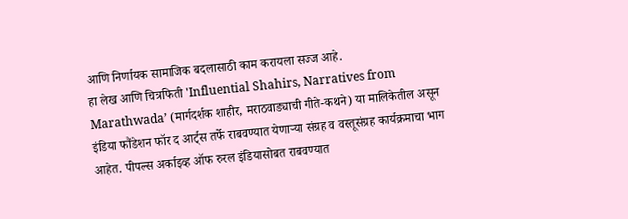आणि निर्णायक सामाजिक बदलासाठी काम करायला सज्ज आहे.
हा लेख आणि चित्रफिती 'Influential Shahirs, Narratives from Marathwada’ (मार्गदर्शक शाहीर, मराठवाड्याची गीते-कथने) या मालिकेतील असून इंडिया फौंडेशन फॉर द आर्ट्स तर्फे राबवण्यात येणाऱ्या संग्रह व वस्तूसंग्रह कार्यक्रमाचा भाग आहेत. पीपल्स अर्काइव्ह ऑफ रुरल इंडियासोबत राबवण्यात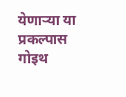येणाऱ्या या प्रकल्पास गोइथ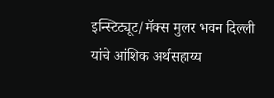इन्स्टिट्यूट/मॅक्स मुलर भवन दिल्ली यांचे आंशिक अर्थसहाय्य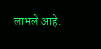लाभले आहे.